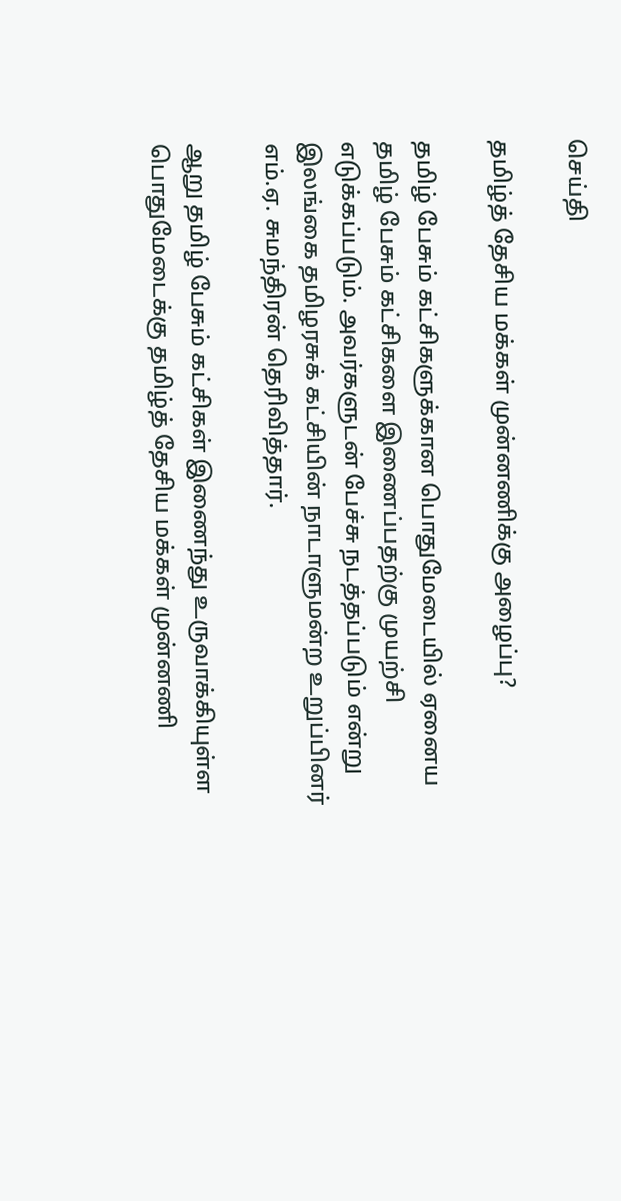செய்தி

தமிழ்த் தேசிய மக்கள் முன்னணிக்கு அழைப்பு?

தமிழ் பேசும் கட்சிகளுக்கான பொதுமேடையில் ஏனைய தமிழ் பேசும் கட்சிகளை இணைப்பதற்கு முயற்சி எடுக்கப்படும். அவர்களுடன் பேச்சு நடத்தப்படும் என்று இலங்கை தமிழரசுக் கட்சியின் நாடாளுமன்ற உறுப்பினர் எம்.ஏ. சுமந்திரன் தெரிவித்தார்.

ஆறு தமிழ் பேசும் கட்சிகள் இணைந்து உருவாக்கியுள்ள பொதுமேடைக்கு தமிழ்த் தேசிய மக்கள் முன்னணி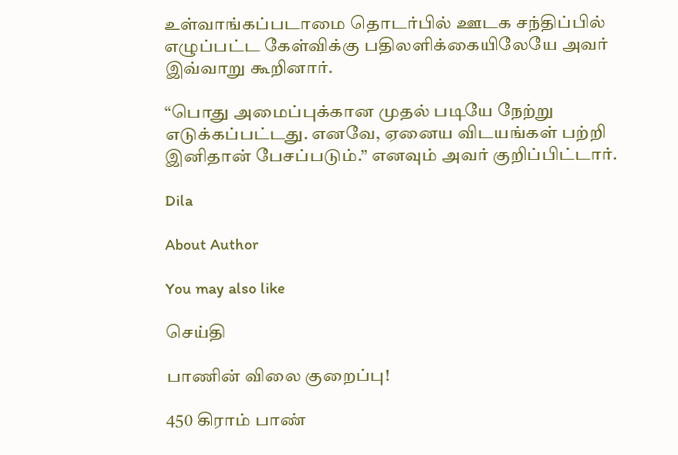உள்வாங்கப்படாமை தொடர்பில் ஊடக சந்திப்பில் எழுப்பட்ட கேள்விக்கு பதிலளிக்கையிலேயே அவர் இவ்வாறு கூறினார்.

“பொது அமைப்புக்கான முதல் படியே நேற்று எடுக்கப்பட்டது. எனவே, ஏனைய விடயங்கள் பற்றி இனிதான் பேசப்படும்.” எனவும் அவர் குறிப்பிட்டார்.

Dila

About Author

You may also like

செய்தி

பாணின் விலை குறைப்பு!

450 கிராம் பாண்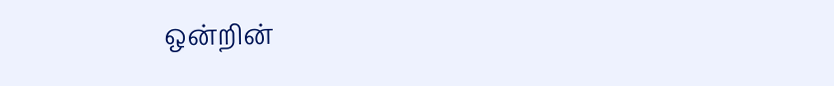ஒன்றின்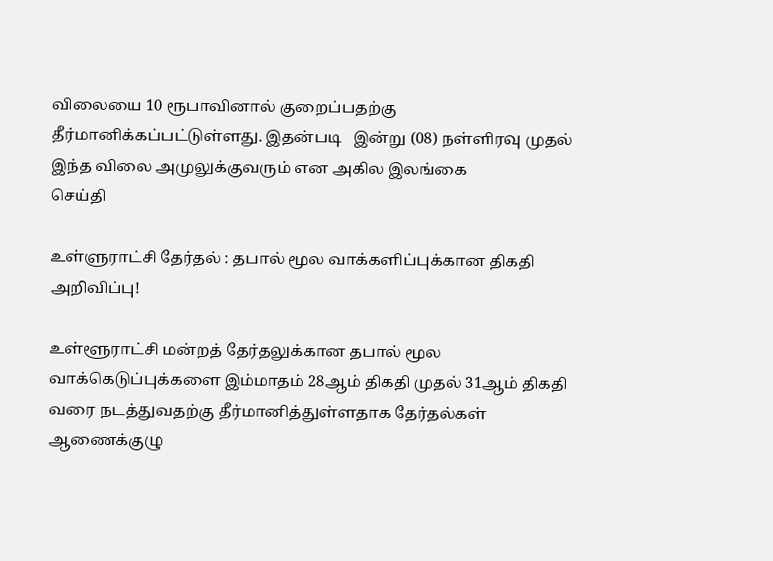விலையை 10 ரூபாவினால் குறைப்பதற்கு தீர்மானிக்கப்பட்டுள்ளது. இதன்படி   இன்று (08) நள்ளிரவு முதல் இந்த விலை அமுலுக்குவரும் என அகில இலங்கை
செய்தி

உள்ளுராட்சி தேர்தல் : தபால் மூல வாக்களிப்புக்கான திகதி அறிவிப்பு!

உள்ளூராட்சி மன்றத் தேர்தலுக்கான தபால் மூல வாக்கெடுப்புக்களை இம்மாதம் 28ஆம் திகதி முதல் 31ஆம் திகதி வரை நடத்துவதற்கு தீர்மானித்துள்ளதாக தேர்தல்கள் ஆணைக்குழு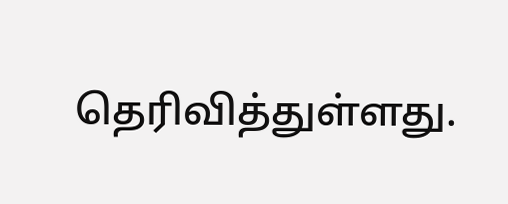தெரிவித்துள்ளது.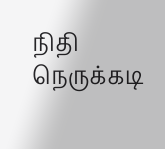நிதி நெருக்கடி